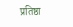प्रतिष्ठा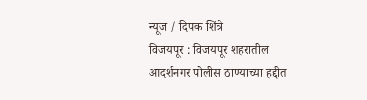न्यूज / दिपक शिंत्रे
विजयपूर : विजयपूर शहरातील आदर्शनगर पोलीस ठाण्याच्या हद्दीत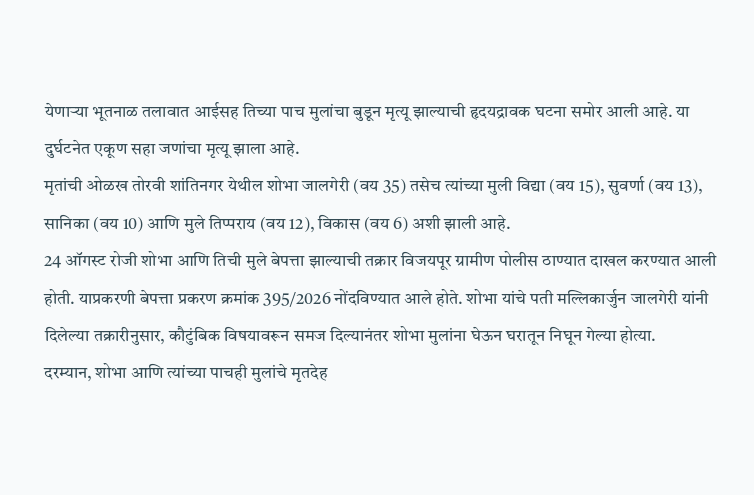येणाऱ्या भूतनाळ तलावात आईसह तिच्या पाच मुलांचा बुडून मृत्यू झाल्याची हृदयद्रावक घटना समोर आली आहे. या दुर्घटनेत एकूण सहा जणांचा मृत्यू झाला आहे.
मृतांची ओळख तोरवी शांतिनगर येथील शोभा जालगेरी (वय 35) तसेच त्यांच्या मुली विद्या (वय 15), सुवर्णा (वय 13), सानिका (वय 10) आणि मुले तिप्पराय (वय 12), विकास (वय 6) अशी झाली आहे.
24 ऑगस्ट रोजी शोभा आणि तिची मुले बेपत्ता झाल्याची तक्रार विजयपूर ग्रामीण पोलीस ठाण्यात दाखल करण्यात आली होती. याप्रकरणी बेपत्ता प्रकरण क्रमांक 395/2026 नोंदविण्यात आले होते. शोभा यांचे पती मल्लिकार्जुन जालगेरी यांनी दिलेल्या तक्रारीनुसार, कौटुंबिक विषयावरून समज दिल्यानंतर शोभा मुलांना घेऊन घरातून निघून गेल्या होत्या.
दरम्यान, शोभा आणि त्यांच्या पाचही मुलांचे मृतदेह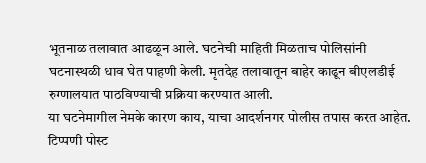भूतनाळ तलावात आढळून आले. घटनेची माहिती मिळताच पोलिसांनी घटनास्थळी धाव घेत पाहणी केली. मृतदेह तलावातून बाहेर काढून बीएलडीई रुग्णालयात पाठविण्याची प्रक्रिया करण्यात आली.
या घटनेमागील नेमके कारण काय, याचा आदर्शनगर पोलीस तपास करत आहेत.
टिप्पणी पोस्ट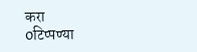करा
0टिप्पण्या